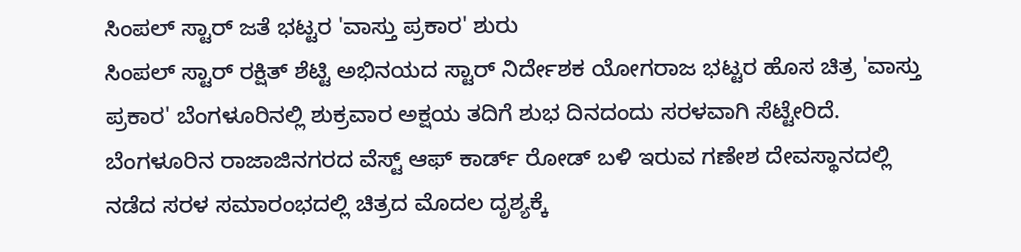ಸಿಂಪಲ್ ಸ್ಟಾರ್ ಜತೆ ಭಟ್ಟರ 'ವಾಸ್ತು ಪ್ರಕಾರ' ಶುರು
ಸಿಂಪಲ್ ಸ್ಟಾರ್ ರಕ್ಷಿತ್ ಶೆಟ್ಟಿ ಅಭಿನಯದ ಸ್ಟಾರ್ ನಿರ್ದೇಶಕ ಯೋಗರಾಜ ಭಟ್ಟರ ಹೊಸ ಚಿತ್ರ 'ವಾಸ್ತು ಪ್ರಕಾರ' ಬೆಂಗಳೂರಿನಲ್ಲಿ ಶುಕ್ರವಾರ ಅಕ್ಷಯ ತದಿಗೆ ಶುಭ ದಿನದಂದು ಸರಳವಾಗಿ ಸೆಟ್ಟೇರಿದೆ.
ಬೆಂಗಳೂರಿನ ರಾಜಾಜಿನಗರದ ವೆಸ್ಟ್ ಆಫ್ ಕಾರ್ಡ್ ರೋಡ್ ಬಳಿ ಇರುವ ಗಣೇಶ ದೇವಸ್ಥಾನದಲ್ಲಿ ನಡೆದ ಸರಳ ಸಮಾರಂಭದಲ್ಲಿ ಚಿತ್ರದ ಮೊದಲ ದೃಶ್ಯಕ್ಕೆ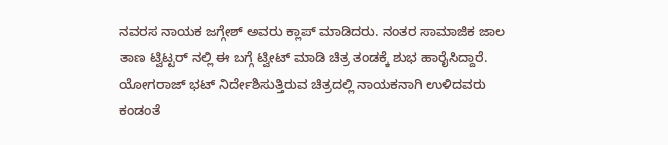ನವರಸ ನಾಯಕ ಜಗ್ಗೇಶ್ ಅವರು ಕ್ಲಾಪ್ ಮಾಡಿದರು. ನಂತರ ಸಾಮಾಜಿಕ ಜಾಲ ತಾಣ ಟ್ವಿಟ್ಟರ್ ನಲ್ಲಿ ಈ ಬಗ್ಗೆ ಟ್ವೀಟ್ ಮಾಡಿ ಚಿತ್ರ ತಂಡಕ್ಕೆ ಶುಭ ಹಾರೈಸಿದ್ದಾರೆ.
ಯೋಗರಾಜ್ ಭಟ್ ನಿರ್ದೇಶಿಸುತ್ತಿರುವ ಚಿತ್ರದಲ್ಲಿ ನಾಯಕನಾಗಿ ಉಳಿದವರು ಕಂಡಂತೆ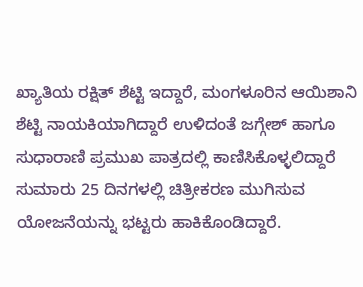ಖ್ಯಾತಿಯ ರಕ್ಷಿತ್ ಶೆಟ್ಟಿ ಇದ್ದಾರೆ, ಮಂಗಳೂರಿನ ಆಯಿಶಾನಿ ಶೆಟ್ಟಿ ನಾಯಕಿಯಾಗಿದ್ದಾರೆ ಉಳಿದಂತೆ ಜಗ್ಗೇಶ್ ಹಾಗೂ ಸುಧಾರಾಣಿ ಪ್ರಮುಖ ಪಾತ್ರದಲ್ಲಿ ಕಾಣಿಸಿಕೊಳ್ಳಲಿದ್ದಾರೆ ಸುಮಾರು 25 ದಿನಗಳಲ್ಲಿ ಚಿತ್ರೀಕರಣ ಮುಗಿಸುವ ಯೋಜನೆಯನ್ನು ಭಟ್ಟರು ಹಾಕಿಕೊಂಡಿದ್ದಾರೆ.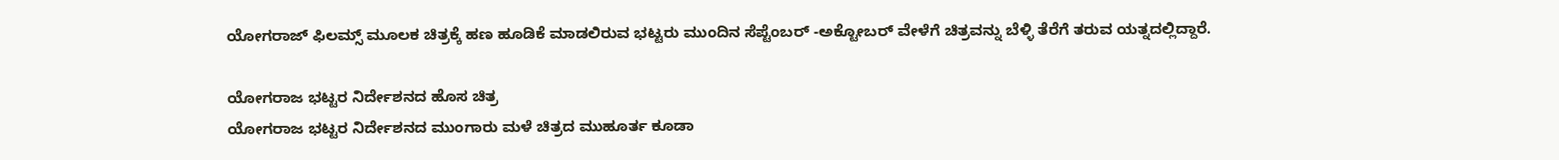ಯೋಗರಾಜ್ ಫಿಲಮ್ಸ್ ಮೂಲಕ ಚಿತ್ರಕ್ಕೆ ಹಣ ಹೂಡಿಕೆ ಮಾಡಲಿರುವ ಭಟ್ಟರು ಮುಂದಿನ ಸೆಪ್ಟೆಂಬರ್ -ಅಕ್ಟೋಬರ್ ವೇಳೆಗೆ ಚಿತ್ರವನ್ನು ಬೆಳ್ಳಿ ತೆರೆಗೆ ತರುವ ಯತ್ನದಲ್ಲಿದ್ದಾರೆ.

ಯೋಗರಾಜ ಭಟ್ಟರ ನಿರ್ದೇಶನದ ಹೊಸ ಚಿತ್ರ
ಯೋಗರಾಜ ಭಟ್ಟರ ನಿರ್ದೇಶನದ ಮುಂಗಾರು ಮಳೆ ಚಿತ್ರದ ಮುಹೂರ್ತ ಕೂಡಾ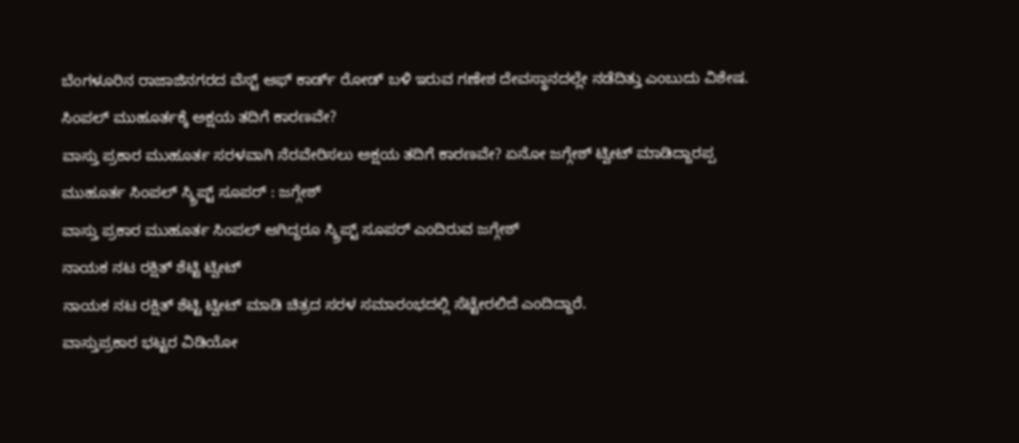ಬೆಂಗಳೂರಿನ ರಾಜಾಜಿನಗರದ ವೆಸ್ಟ್ ಆಫ್ ಕಾರ್ಡ್ ರೋಡ್ ಬಳಿ ಇರುವ ಗಣೇಶ ದೇವಸ್ಥಾನದಲ್ಲೇ ನಡೆದಿತ್ತು ಎಂಬುದು ವಿಶೇಷ.
ಸಿಂಪಲ್ ಮುಹೂರ್ತಕ್ಕೆ ಅಕ್ಷಯ ತದಿಗೆ ಕಾರಣವೇ?
ವಾಸ್ತು ಪ್ರಕಾರ ಮುಹೂರ್ತ ಸರಳವಾಗಿ ನೆರವೇರಿಸಲು ಅಕ್ಷಯ ತದಿಗೆ ಕಾರಣವೇ? ಏನೋ ಜಗ್ಗೇಶ್ ಟ್ವೀಟ್ ಮಾಡಿದ್ದಾರಪ್ಪ
ಮುಹೂರ್ತ ಸಿಂಪಲ್ ಸ್ಕ್ರಿಪ್ಟ್ ಸೂಪರ್ : ಜಗ್ಗೇಶ್
ವಾಸ್ತು ಪ್ರಕಾರ ಮುಹೂರ್ತ ಸಿಂಪಲ್ ಆಗಿದ್ದರೂ ಸ್ಕ್ರಿಪ್ಟ್ ಸೂಪರ್ ಎಂದಿರುವ ಜಗ್ಗೇಶ್
ನಾಯಕ ನಟ ರಕ್ಷಿತ್ ಶೆಟ್ಟಿ ಟ್ವೀಟ್
ನಾಯಕ ನಟ ರಕ್ಷಿತ್ ಶೆಟ್ಟಿ ಟ್ವೀಟ್ ಮಾಡಿ ಚಿತ್ರದ ಸರಳ ಸಮಾರಂಭದಲ್ಲಿ ಸೆಟ್ಟೇರಲಿದೆ ಎಂದಿದ್ದಾರೆ.
ವಾಸ್ತುಪ್ರಕಾರ ಭಟ್ಟರ ವಿಡಿಯೋ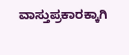ವಾಸ್ತುಪ್ರಕಾರಕ್ಕಾಗಿ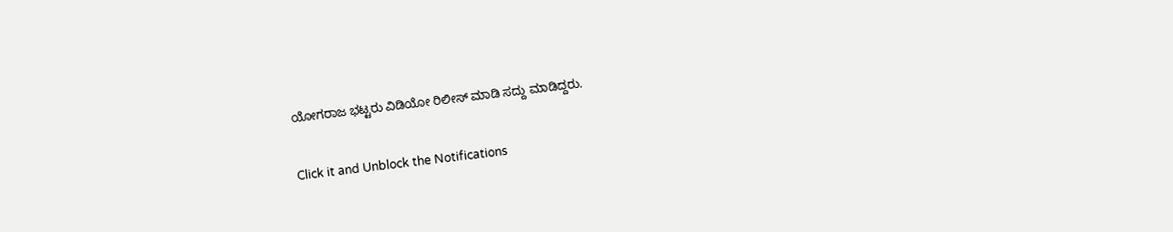ಯೋಗರಾಜ ಭಟ್ಟರು ವಿಡಿಯೋ ರಿಲೀಸ್ ಮಾಡಿ ಸದ್ದು ಮಾಡಿದ್ದರು.


Click it and Unblock the Notifications